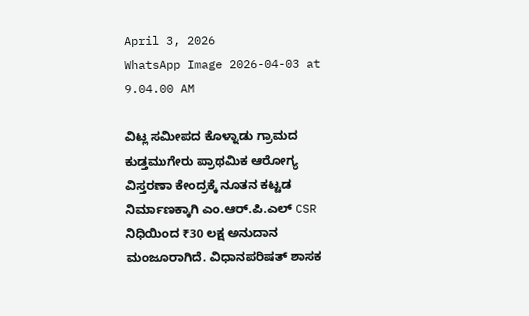April 3, 2026
WhatsApp Image 2026-04-03 at 9.04.00 AM

ವಿಟ್ಲ ಸಮೀಪದ ಕೊಳ್ನಾಡು ಗ್ರಾಮದ ಕುಡ್ತಮುಗೇರು ಪ್ರಾಥಮಿಕ ಆರೋಗ್ಯ ವಿಸ್ತರಣಾ ಕೇಂದ್ರಕ್ಕೆ ನೂತನ ಕಟ್ಟಡ ನಿರ್ಮಾಣಕ್ಕಾಗಿ ಎಂ.ಆರ್.ಪಿ.ಎಲ್ CSR ನಿಧಿಯಿಂದ ₹30 ಲಕ್ಷ ಅನುದಾನ ಮಂಜೂರಾಗಿದೆ. ವಿಧಾನಪರಿಷತ್ ಶಾಸಕ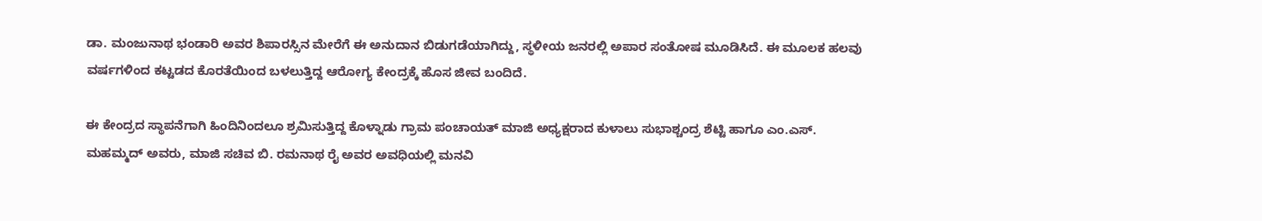ಡಾ. ಮಂಜುನಾಥ ಭಂಡಾರಿ ಅವರ ಶಿಪಾರಸ್ಸಿನ ಮೇರೆಗೆ ಈ ಅನುದಾನ ಬಿಡುಗಡೆಯಾಗಿದ್ದು, ಸ್ಥಳೀಯ ಜನರಲ್ಲಿ ಅಪಾರ ಸಂತೋಷ ಮೂಡಿಸಿದೆ. ಈ ಮೂಲಕ ಹಲವು ವರ್ಷಗಳಿಂದ ಕಟ್ಟಡದ ಕೊರತೆಯಿಂದ ಬಳಲುತ್ತಿದ್ದ ಆರೋಗ್ಯ ಕೇಂದ್ರಕ್ಕೆ ಹೊಸ ಜೀವ ಬಂದಿದೆ.

ಈ ಕೇಂದ್ರದ ಸ್ಥಾಪನೆಗಾಗಿ ಹಿಂದಿನಿಂದಲೂ ಶ್ರಮಿಸುತ್ತಿದ್ದ ಕೊಳ್ನಾಡು ಗ್ರಾಮ ಪಂಚಾಯತ್ ಮಾಜಿ ಅಧ್ಯಕ್ಷರಾದ ಕುಳಾಲು ಸುಭಾಶ್ಚಂದ್ರ ಶೆಟ್ಟಿ ಹಾಗೂ ಎಂ.ಎಸ್. ಮಹಮ್ಮದ್ ಅವರು, ಮಾಜಿ ಸಚಿವ ಬಿ. ರಮನಾಥ ರೈ ಅವರ ಅವಧಿಯಲ್ಲಿ ಮನವಿ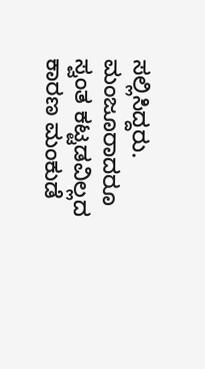ಸಲ್ಲಿಸಿದ್ದರು. ಮಂಜೂರಾದರೂ ಸ್ವಂತ ಕಟ್ಟಡವಿಲ್ಲದ ಕಾರಣ ಮಂಕುಡೆ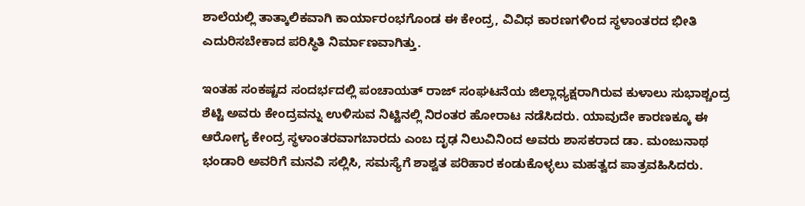ಶಾಲೆಯಲ್ಲಿ ತಾತ್ಕಾಲಿಕವಾಗಿ ಕಾರ್ಯಾರಂಭಗೊಂಡ ಈ ಕೇಂದ್ರ, ವಿವಿಧ ಕಾರಣಗಳಿಂದ ಸ್ಥಳಾಂತರದ ಭೀತಿ ಎದುರಿಸಬೇಕಾದ ಪರಿಸ್ಥಿತಿ ನಿರ್ಮಾಣವಾಗಿತ್ತು.

ಇಂತಹ ಸಂಕಷ್ಟದ ಸಂದರ್ಭದಲ್ಲಿ ಪಂಚಾಯತ್ ರಾಜ್ ಸಂಘಟನೆಯ ಜಿಲ್ಲಾಧ್ಯಕ್ಷರಾಗಿರುವ ಕುಳಾಲು ಸುಭಾಶ್ಚಂದ್ರ ಶೆಟ್ಟಿ ಅವರು ಕೇಂದ್ರವನ್ನು ಉಳಿಸುವ ನಿಟ್ಟಿನಲ್ಲಿ ನಿರಂತರ ಹೋರಾಟ ನಡೆಸಿದರು. ಯಾವುದೇ ಕಾರಣಕ್ಕೂ ಈ ಆರೋಗ್ಯ ಕೇಂದ್ರ ಸ್ಥಳಾಂತರವಾಗಬಾರದು ಎಂಬ ದೃಢ ನಿಲುವಿನಿಂದ ಅವರು ಶಾಸಕರಾದ ಡಾ. ಮಂಜುನಾಥ ಭಂಡಾರಿ ಅವರಿಗೆ ಮನವಿ ಸಲ್ಲಿಸಿ, ಸಮಸ್ಯೆಗೆ ಶಾಶ್ವತ ಪರಿಹಾರ ಕಂಡುಕೊಳ್ಳಲು ಮಹತ್ವದ ಪಾತ್ರವಹಿಸಿದರು.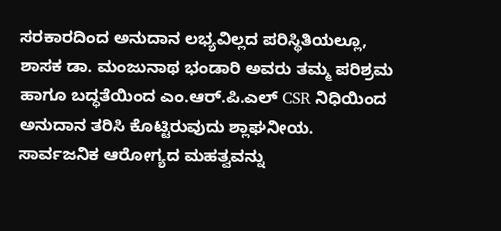ಸರಕಾರದಿಂದ ಅನುದಾನ ಲಭ್ಯವಿಲ್ಲದ ಪರಿಸ್ಥಿತಿಯಲ್ಲೂ, ಶಾಸಕ ಡಾ. ಮಂಜುನಾಥ ಭಂಡಾರಿ ಅವರು ತಮ್ಮ ಪರಿಶ್ರಮ ಹಾಗೂ ಬದ್ಧತೆಯಿಂದ ಎಂ.ಆರ್.ಪಿ.ಎಲ್ CSR ನಿಧಿಯಿಂದ ಅನುದಾನ ತರಿಸಿ ಕೊಟ್ಟಿರುವುದು ಶ್ಲಾಘನೀಯ. ಸಾರ್ವಜನಿಕ ಆರೋಗ್ಯದ ಮಹತ್ವವನ್ನು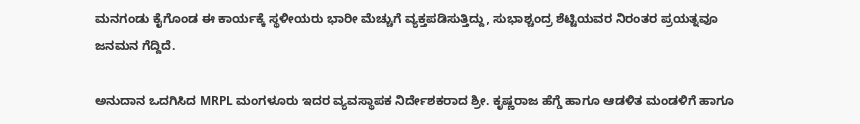ಮನಗಂಡು ಕೈಗೊಂಡ ಈ ಕಾರ್ಯಕ್ಕೆ ಸ್ಥಳೀಯರು ಭಾರೀ ಮೆಚ್ಚುಗೆ ವ್ಯಕ್ತಪಡಿಸುತ್ತಿದ್ದು, ಸುಭಾಶ್ಚಂದ್ರ ಶೆಟ್ಟಿಯವರ ನಿರಂತರ ಪ್ರಯತ್ನವೂ ಜನಮನ ಗೆದ್ದಿದೆ.

ಅನುದಾನ ಒದಗಿಸಿದ MRPL ಮಂಗಳೂರು ಇದರ ವ್ಯವಸ್ಥಾಪಕ ನಿರ್ದೇಶಕರಾದ ಶ್ರೀ. ಕೃಷ್ಣರಾಜ ಹೆಗ್ಡೆ ಹಾಗೂ ಆಡಳಿತ ಮಂಡಳಿಗೆ ಹಾಗೂ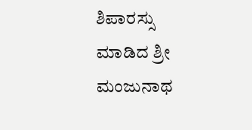ಶಿಪಾರಸ್ಸು ಮಾಡಿದ ಶ್ರೀ ಮಂಜುನಾಥ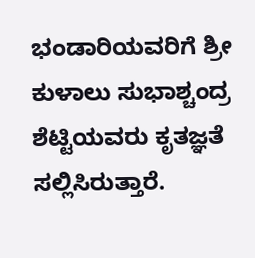ಭಂಡಾರಿಯವರಿಗೆ ಶ್ರೀ ಕುಳಾಲು ಸುಭಾಶ್ಚಂದ್ರ ಶೆಟ್ಟಿಯವರು ಕೃತಜ್ಞತೆ ಸಲ್ಲಿಸಿರುತ್ತಾರೆ.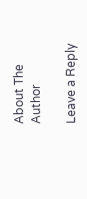About The Author

Leave a Reply